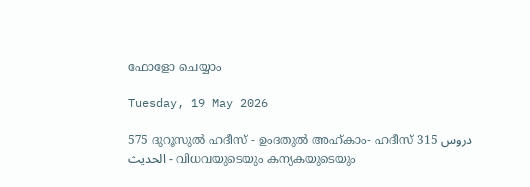ഫോളോ ചെയ്യാം

Tuesday, 19 May 2026

575 ദുറൂസുല്‍ ഹദീസ് - ഉംദതുല്‍ അഹ്കാം- ഹദീസ് 315 دروس الحديث - വിധവയുടെയും കന്യകയുടെയും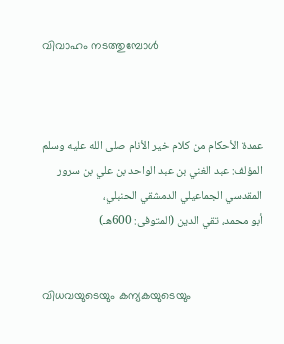വിവാഹം നടത്തുമ്പോള്‍



عمدة الأحكام من كلام خير الأنام صلى الله عليه وسلم
المؤلف: عبد الغني بن عبد الواحد بن علي بن سرور المقدسي الجماعيلي الدمشقي الحنبلي،
أبو محمد، تقي الدين (المتوفى: 600هـ)


വിധവയുടെയും കന്യകയുടെയും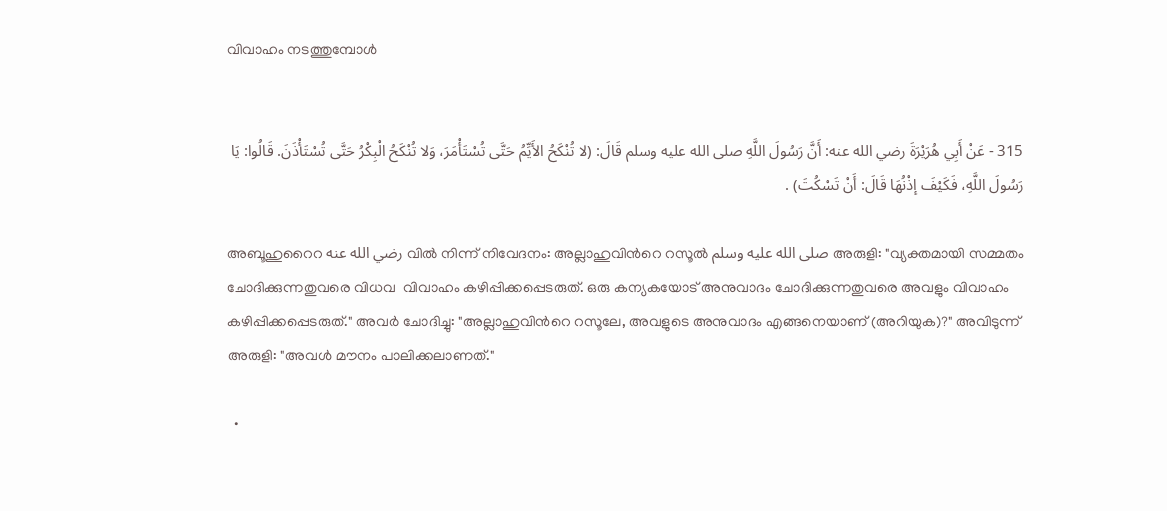വിവാഹം നടത്തുമ്പോള്‍


315 - عَنْ أَبِي هُرَيْرَةَ رضي الله عنه: أَنَّ رَسُولَ اللَّهِ صلى الله عليه وسلم قَالَ: (لا تُنْكَحُ الأَيِّمُ حَتَّى تُسْتَأْمَرَ، وَلا تُنْكَحُ الْبِكْرُ حَتَّى تُسْتَأْذَنَ. قَالُوا: يَا رَسُولَ اللَّهِ، فَكَيْفَ إذْنُهَا قَالَ: أَنْ تَسْكُتَ) .

അബൂഹുറൈറ رضي الله عنه വിൽ നിന്ന് നിവേദനം: അല്ലാഹുവിന്‍റെ റസൂൽ صلى الله عليه وسلم അരുളി: "വ്യക്തമായി സമ്മതം ചോദിക്കുന്നതുവരെ വിധവ  വിവാഹം കഴിപ്പിക്കപ്പെടരുത്. ഒരു കന്യകയോട് അനുവാദം ചോദിക്കുന്നതുവരെ അവളും വിവാഹം കഴിപ്പിക്കപ്പെടരുത്." അവർ ചോദിച്ചു: "അല്ലാഹുവിന്‍റെ റസൂലേ, അവളുടെ അനുവാദം എങ്ങനെയാണ് (അറിയുക)?" അവിടുന്ന് അരുളി: "അവൾ മൗനം പാലിക്കലാണത്."

  •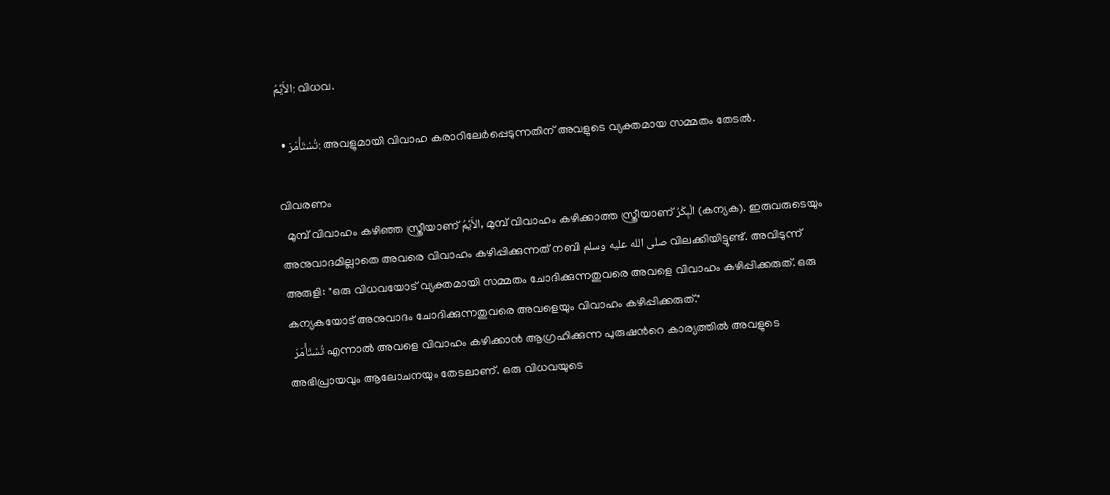الأَيِّمُ: വിധവ.

  • تُسْتَأْمَرَ: അവളുമായി വിവാഹ കരാറിലേർപ്പെടുന്നതിന് അവളുടെ വ്യക്തമായ സമ്മതം തേടൽ.

വിവരണം
  മുമ്പ് വിവാഹം കഴിഞ്ഞ സ്ത്രീയാണ് الأَيِّمُ, മുമ്പ് വിവാഹം കഴിക്കാത്ത സ്ത്രീയാണ് الْبِكْرُ (കന്യക). ഇരുവരുടെയും അനുവാദമില്ലാതെ അവരെ വിവാഹം കഴിപ്പിക്കുന്നത് നബി صلى الله عليه وسلم വിലക്കിയിട്ടുണ്ട്. അവിടുന്ന് അരുളി: "ഒരു വിധവയോട് വ്യക്തമായി സമ്മതം ചോദിക്കുന്നതുവരെ അവളെ വിവാഹം കഴിപ്പിക്കരുത്. ഒരു കന്യകയോട് അനുവാദം ചോദിക്കുന്നതുവരെ അവളെയും വിവാഹം കഴിപ്പിക്കരുത്."
  تُسْتَأْمَرَ എന്നാൽ അവളെ വിവാഹം കഴിക്കാൻ ആഗ്രഹിക്കുന്ന പുരുഷന്‍റെ കാര്യത്തിൽ അവളുടെ അഭിപ്രായവും ആലോചനയും തേടലാണ്. ഒരു വിധവയുടെ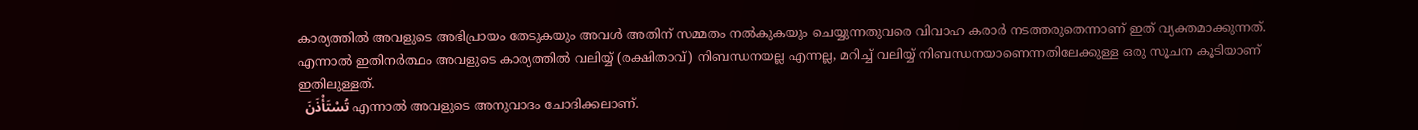കാര്യത്തിൽ അവളുടെ അഭിപ്രായം തേടുകയും അവൾ അതിന് സമ്മതം നൽകുകയും ചെയ്യുന്നതുവരെ വിവാഹ കരാർ നടത്തരുതെന്നാണ് ഇത് വ്യക്തമാക്കുന്നത്. എന്നാൽ ഇതിനർത്ഥം അവളുടെ കാര്യത്തിൽ വലിയ്യ് (രക്ഷിതാവ്) നിബന്ധനയല്ല എന്നല്ല, മറിച്ച് വലിയ്യ് നിബന്ധനയാണെന്നതിലേക്കുള്ള ഒരു സൂചന കൂടിയാണ് ഇതിലുള്ളത്.
  تُسْتَأْذَنَ എന്നാൽ അവളുടെ അനുവാദം ചോദിക്കലാണ്.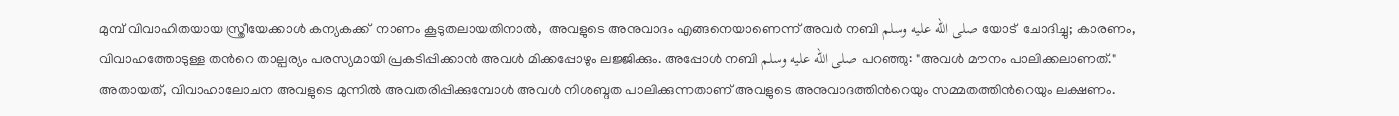മുമ്പ് വിവാഹിതയായ സ്ത്രീയേക്കാൾ കന്യകക്ക്  നാണം കൂടുതലായതിനാൽ,  അവളുടെ അനുവാദം എങ്ങനെയാണെന്ന് അവർ നബി صلى الله عليه وسلم യോട്  ചോദിച്ചു; കാരണം, വിവാഹത്തോടുള്ള തന്‍റെ താല്പര്യം പരസ്യമായി പ്രകടിപ്പിക്കാൻ അവൾ മിക്കപ്പോഴും ലജ്ജിക്കും. അപ്പോൾ നബി صلى الله عليه وسلم പറഞ്ഞു: "അവൾ മൗനം പാലിക്കലാണത്." അതായത്, വിവാഹാലോചന അവളുടെ മുന്നിൽ അവതരിപ്പിക്കുമ്പോൾ അവൾ നിശബ്ദത പാലിക്കുന്നതാണ് അവളുടെ അനുവാദത്തിന്‍റെയും സമ്മതത്തിന്‍റെയും ലക്ഷണം.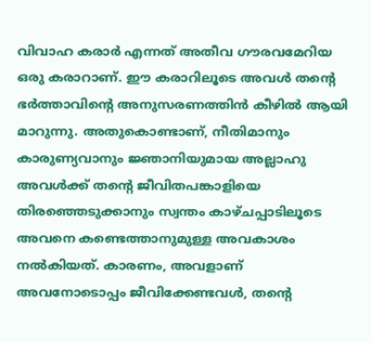വിവാഹ കരാർ എന്നത് അതീവ ഗൗരവമേറിയ ഒരു കരാറാണ്. ഈ കരാറിലൂടെ അവൾ തന്‍റെ ഭർത്താവിന്‍റെ അനുസരണത്തിന്‍ കീഴില്‍ ആയി മാറുന്നു. അതുകൊണ്ടാണ്, നീതിമാനും കാരുണ്യവാനും ജ്ഞാനിയുമായ അല്ലാഹു അവൾക്ക് തന്‍റെ ജീവിതപങ്കാളിയെ തിരഞ്ഞെടുക്കാനും സ്വന്തം കാഴ്ചപ്പാടിലൂടെ അവനെ കണ്ടെത്താനുമുള്ള അവകാശം നൽകിയത്. കാരണം, അവളാണ് അവനോടൊപ്പം ജീവിക്കേണ്ടവൾ, തന്‍റെ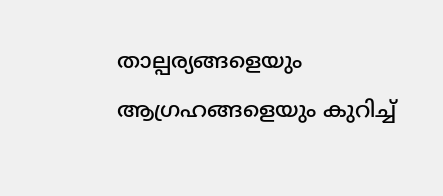താല്പര്യങ്ങളെയും ആഗ്രഹങ്ങളെയും കുറിച്ച്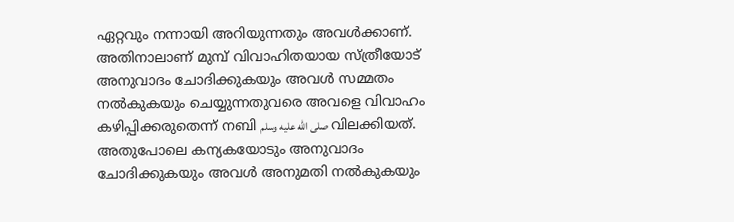ഏറ്റവും നന്നായി അറിയുന്നതും അവൾക്കാണ്. അതിനാലാണ് മുമ്പ് വിവാഹിതയായ സ്ത്രീയോട് അനുവാദം ചോദിക്കുകയും അവൾ സമ്മതം നൽകുകയും ചെയ്യുന്നതുവരെ അവളെ വിവാഹം കഴിപ്പിക്കരുതെന്ന് നബി صلى الله عليه وسلم വിലക്കിയത്. അതുപോലെ കന്യകയോടും അനുവാദം ചോദിക്കുകയും അവൾ അനുമതി നൽകുകയും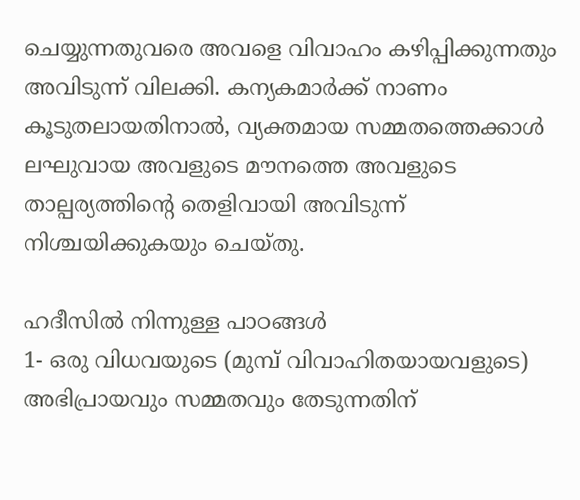ചെയ്യുന്നതുവരെ അവളെ വിവാഹം കഴിപ്പിക്കുന്നതും അവിടുന്ന് വിലക്കി. കന്യകമാർക്ക് നാണം കൂടുതലായതിനാൽ, വ്യക്തമായ സമ്മതത്തെക്കാള്‍ ലഘുവായ അവളുടെ മൗനത്തെ അവളുടെ താല്പര്യത്തിന്‍റെ തെളിവായി അവിടുന്ന് നിശ്ചയിക്കുകയും ചെയ്തു.

ഹദീസില്‍ നിന്നുള്ള പാഠങ്ങള്‍
1- ഒരു വിധവയുടെ (മുമ്പ് വിവാഹിതയായവളുടെ) അഭിപ്രായവും സമ്മതവും തേടുന്നതിന്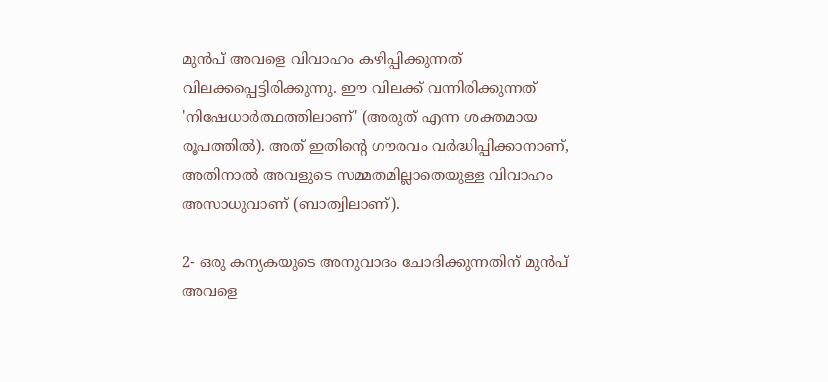മുൻപ് അവളെ വിവാഹം കഴിപ്പിക്കുന്നത് വിലക്കപ്പെട്ടിരിക്കുന്നു. ഈ വിലക്ക് വന്നിരിക്കുന്നത് 'നിഷേധാർത്ഥത്തിലാണ്' (അരുത് എന്ന ശക്തമായ രൂപത്തിൽ). അത് ഇതിന്‍റെ ഗൗരവം വർദ്ധിപ്പിക്കാനാണ്, അതിനാൽ അവളുടെ സമ്മതമില്ലാതെയുള്ള വിവാഹം അസാധുവാണ് (ബാത്വിലാണ്).

2- ഒരു കന്യകയുടെ അനുവാദം ചോദിക്കുന്നതിന് മുൻപ് അവളെ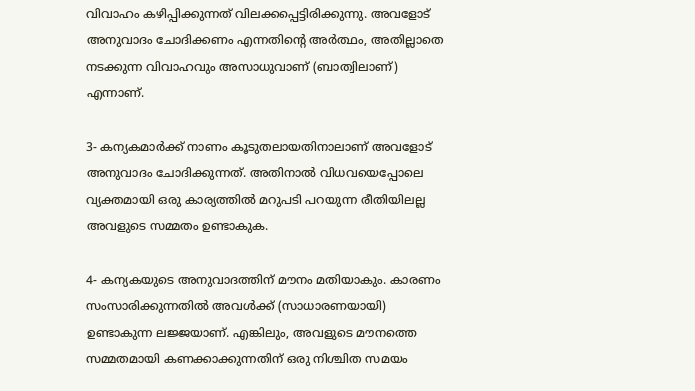വിവാഹം കഴിപ്പിക്കുന്നത് വിലക്കപ്പെട്ടിരിക്കുന്നു. അവളോട് അനുവാദം ചോദിക്കണം എന്നതിന്‍റെ അർത്ഥം, അതില്ലാതെ നടക്കുന്ന വിവാഹവും അസാധുവാണ് (ബാത്വിലാണ്) എന്നാണ്.

3- കന്യകമാർക്ക് നാണം കൂടുതലായതിനാലാണ് അവളോട് അനുവാദം ചോദിക്കുന്നത്. അതിനാൽ വിധവയെപ്പോലെ വ്യക്തമായി ഒരു കാര്യത്തിൽ മറുപടി പറയുന്ന രീതിയിലല്ല അവളുടെ സമ്മതം ഉണ്ടാകുക.

4- കന്യകയുടെ അനുവാദത്തിന് മൗനം മതിയാകും. കാരണം സംസാരിക്കുന്നതിൽ അവൾക്ക് (സാധാരണയായി) ഉണ്ടാകുന്ന ലജ്ജയാണ്. എങ്കിലും, അവളുടെ മൗനത്തെ സമ്മതമായി കണക്കാക്കുന്നതിന് ഒരു നിശ്ചിത സമയം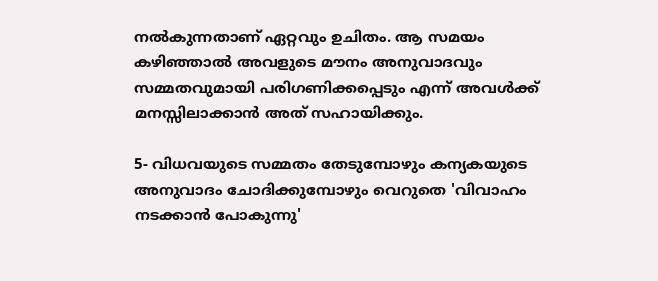നൽകുന്നതാണ് ഏറ്റവും ഉചിതം. ആ സമയം കഴിഞ്ഞാൽ അവളുടെ മൗനം അനുവാദവും സമ്മതവുമായി പരിഗണിക്കപ്പെടും എന്ന് അവൾക്ക് മനസ്സിലാക്കാൻ അത് സഹായിക്കും.

5- വിധവയുടെ സമ്മതം തേടുമ്പോഴും കന്യകയുടെ അനുവാദം ചോദിക്കുമ്പോഴും വെറുതെ 'വിവാഹം നടക്കാൻ പോകുന്നു'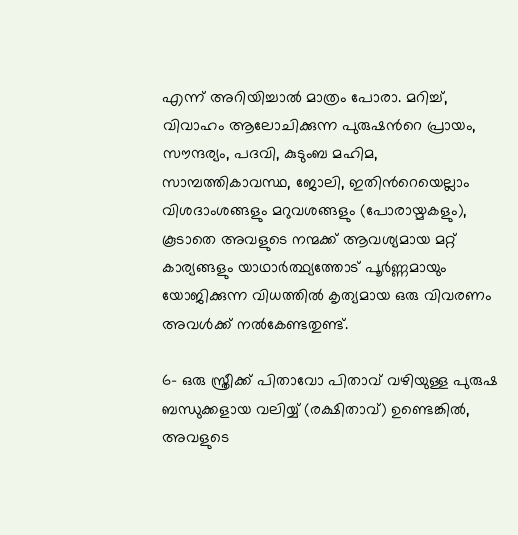എന്ന് അറിയിച്ചാൽ മാത്രം പോരാ. മറിച്ച്, വിവാഹം ആലോചിക്കുന്ന പുരുഷന്‍റെ പ്രായം, സൗന്ദര്യം, പദവി, കുടുംബ മഹിമ, സാമ്പത്തികാവസ്ഥ, ജോലി, ഇതിന്‍റെയെല്ലാം വിശദാംശങ്ങളും മറുവശങ്ങളും (പോരായ്മകളും), കൂടാതെ അവളുടെ നന്മക്ക് ആവശ്യമായ മറ്റ് കാര്യങ്ങളും യാഥാർത്ഥ്യത്തോട് പൂർണ്ണമായും യോജിക്കുന്ന വിധത്തിൽ കൃത്യമായ ഒരു വിവരണം അവൾക്ക് നൽകേണ്ടതുണ്ട്.

6- ഒരു സ്ത്രീക്ക് പിതാവോ പിതാവ് വഴിയുള്ള പുരുഷ ബന്ധുക്കളായ വലിയ്യ് (രക്ഷിതാവ്) ഉണ്ടെങ്കിൽ, അവളുടെ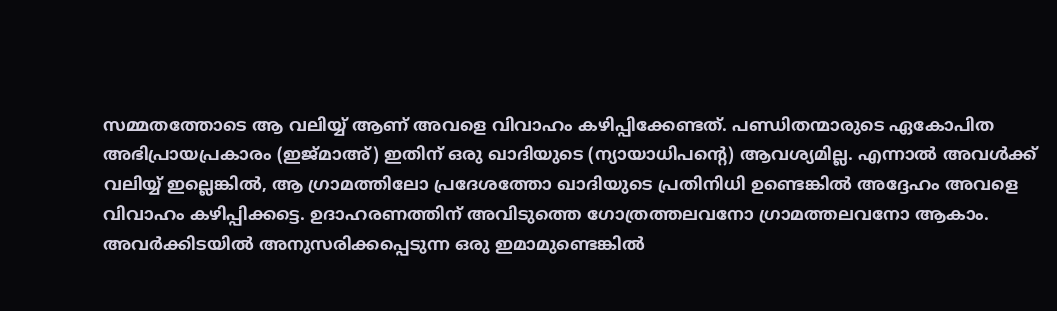സമ്മതത്തോടെ ആ വലിയ്യ് ആണ് അവളെ വിവാഹം കഴിപ്പിക്കേണ്ടത്. പണ്ഡിതന്മാരുടെ ഏകോപിത അഭിപ്രായപ്രകാരം (ഇജ്മാഅ്) ഇതിന് ഒരു ഖാദിയുടെ (ന്യായാധിപന്‍റെ) ആവശ്യമില്ല. എന്നാൽ അവൾക്ക് വലിയ്യ് ഇല്ലെങ്കിൽ, ആ ഗ്രാമത്തിലോ പ്രദേശത്തോ ഖാദിയുടെ പ്രതിനിധി ഉണ്ടെങ്കിൽ അദ്ദേഹം അവളെ വിവാഹം കഴിപ്പിക്കട്ടെ. ഉദാഹരണത്തിന് അവിടുത്തെ ഗോത്രത്തലവനോ ഗ്രാമത്തലവനോ ആകാം. അവർക്കിടയിൽ അനുസരിക്കപ്പെടുന്ന ഒരു ഇമാമുണ്ടെങ്കിൽ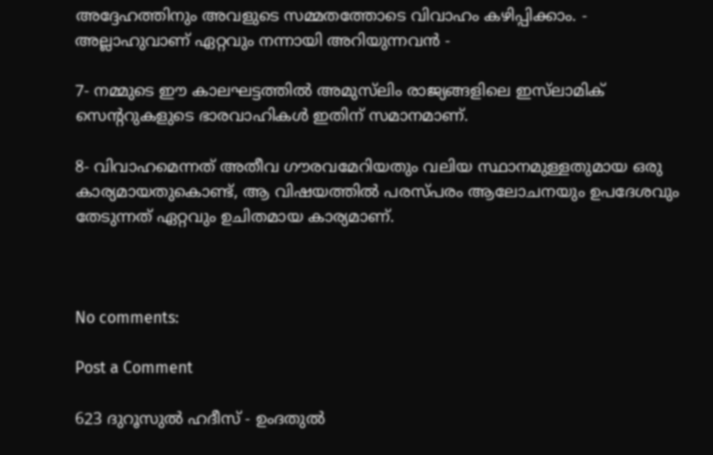അദ്ദേഹത്തിനും അവളുടെ സമ്മതത്തോടെ വിവാഹം കഴിപ്പിക്കാം. - അല്ലാഹുവാണ് ഏറ്റവും നന്നായി അറിയുന്നവൻ -

7- നമ്മുടെ ഈ കാലഘട്ടത്തിൽ അമുസ്‌ലിം രാജ്യങ്ങളിലെ ഇസ്‌ലാമിക് സെന്ററുകളുടെ ഭാരവാഹികൾ ഇതിന് സമാനമാണ്.

8- വിവാഹമെന്നത് അതീവ ഗൗരവമേറിയതും വലിയ സ്ഥാനമുള്ളതുമായ ഒരു കാര്യമായതുകൊണ്ട്, ആ വിഷയത്തിൽ പരസ്പരം ആലോചനയും ഉപദേശവും തേടുന്നത് ഏറ്റവും ഉചിതമായ കാര്യമാണ്.



No comments:

Post a Comment

623 ദുറൂസുല്‍ ഹദീസ് - ഉംദതുല്‍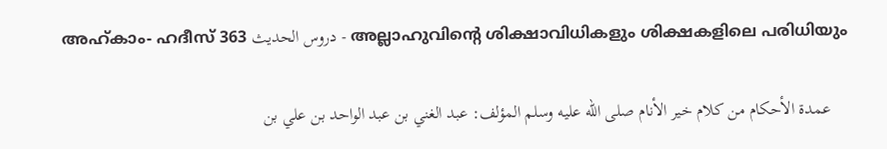അഹ്കാം- ഹദീസ് 363 دروس الحديث - അല്ലാഹുവിന്‍റെ ശിക്ഷാവിധികളും ശിക്ഷകളിലെ പരിധിയും

    عمدة الأحكام من كلام خير الأنام صلى الله عليه وسلم المؤلف: عبد الغني بن عبد الواحد بن علي بن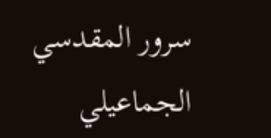سرور المقدسي الجماعيلي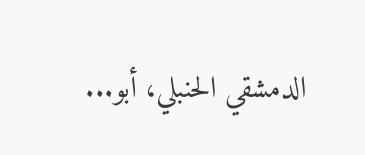الدمشقي الحنبلي، أبو...